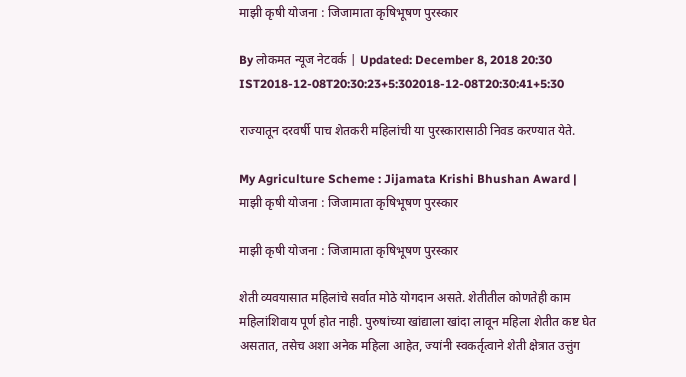माझी कृषी योजना : जिजामाता कृषिभूषण पुरस्कार

By लोकमत न्यूज नेटवर्क | Updated: December 8, 2018 20:30 IST2018-12-08T20:30:23+5:302018-12-08T20:30:41+5:30

राज्यातून दरवर्षी पाच शेतकरी महिलांची या पुरस्कारासाठी निवड करण्यात येते.

My Agriculture Scheme : Jijamata Krishi Bhushan Award | माझी कृषी योजना : जिजामाता कृषिभूषण पुरस्कार

माझी कृषी योजना : जिजामाता कृषिभूषण पुरस्कार

शेती व्यवयासात महिलांचे सर्वात मोठे योगदान असते. शेतीतील कोणतेही काम महिलांशिवाय पूर्ण होत नाही. पुरुषांच्या खांद्याला खांदा लावून महिला शेतीत कष्ट घेत असतात, तसेच अशा अनेक महिला आहेत, ज्यांनी स्वकर्तृत्वाने शेती क्षेत्रात उत्तुंग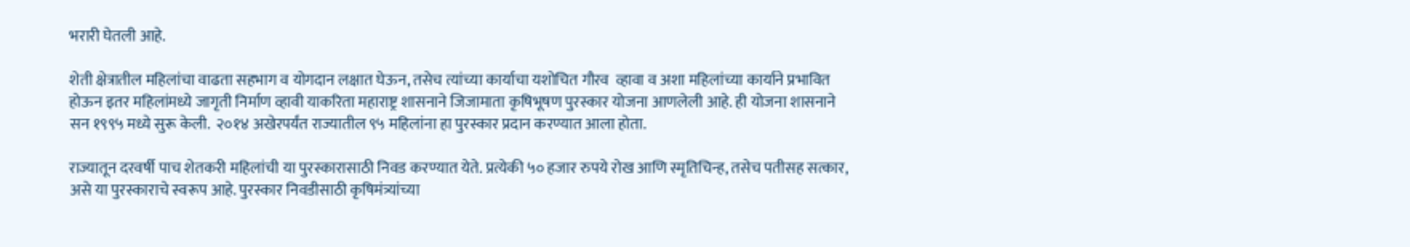भरारी घेतली आहे.

शेती क्षेत्रातील महिलांचा वाढता सहभाग व योगदान लक्षात घेऊन, तसेच त्यांच्या कार्याचा यशोचित गौरव  व्हावा व अशा महिलांच्या कार्याने प्रभावित होऊन इतर महिलांमध्ये जागृती निर्माण व्हावी याकरिता महाराष्ट्र शासनाने जिजामाता कृषिभूषण पुरस्कार योजना आणलेली आहे. ही योजना शासनाने सन १९९५ मध्ये सुरू केली.  २०१४ अखेरपर्यंत राज्यातील ९५ महिलांना हा पुरस्कार प्रदान करण्यात आला होता.

राज्यातून दरवर्षी पाच शेतकरी महिलांची या पुरस्कारासाठी निवड करण्यात येते. प्रत्येकी ५० हजार रुपये रोख आणि स्मृतिचिन्ह, तसेच पतीसह सत्कार, असे या पुरस्काराचे स्वरूप आहे. पुरस्कार निवडीसाठी कृषिमंत्र्यांच्या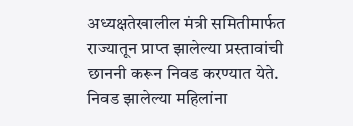अध्यक्षतेखालील मंत्री समितीमार्फत राज्यातून प्राप्त झालेल्या प्रस्तावांची छाननी करून निवड करण्यात येते. निवड झालेल्या महिलांना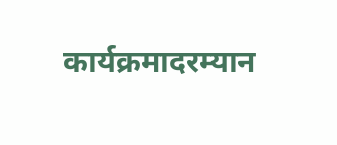कार्यक्रमादरम्यान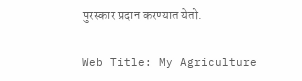पुरस्कार प्रदान करण्यात येतो.

Web Title: My Agriculture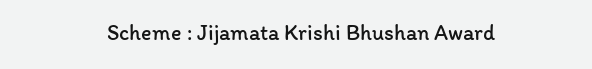Scheme : Jijamata Krishi Bhushan Award